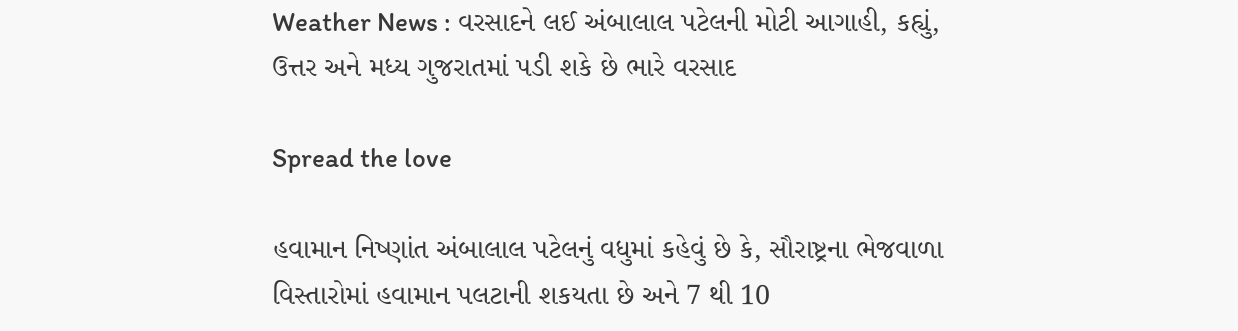Weather News : વરસાદને લઈ અંબાલાલ પટેલની મોટી આગાહી, કહ્યું, ઉત્તર અને મધ્ય ગુજરાતમાં પડી શકે છે ભારે વરસાદ

Spread the love

હવામાન નિષ્ણાંત અંબાલાલ પટેલનું વધુમાં કહેવું છે કે, સૌરાષ્ટ્રના ભેજવાળા વિસ્તારોમાં હવામાન પલટાની શકયતા છે અને 7 થી 10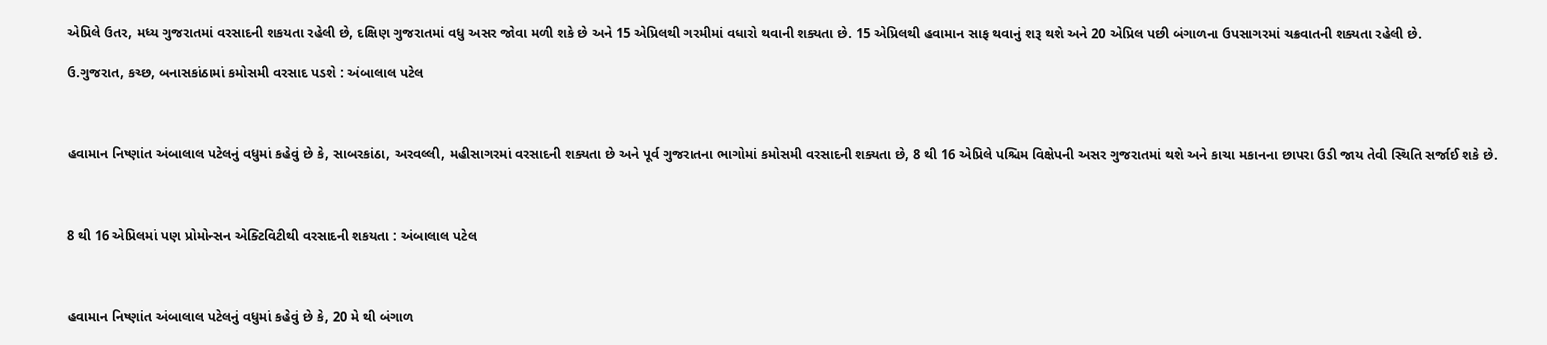એપ્રિલે ઉતર, મધ્ય ગુજરાતમાં વરસાદની શકયતા રહેલી છે, દક્ષિણ ગુજરાતમાં વધુ અસર જોવા મળી શકે છે અને 15 એપ્રિલથી ગરમીમાં વધારો થવાની શક્યતા છે. 15 એપ્રિલથી હવામાન સાફ થવાનું શરૂ થશે અને 20 એપ્રિલ પછી બંગાળના ઉપસાગરમાં ચક્રવાતની શક્યતા રહેલી છે.

ઉ.ગુજરાત, કચ્છ, બનાસકાંઠામાં કમોસમી વરસાદ પડશે : અંબાલાલ પટેલ



હવામાન નિષ્ણાંત અંબાલાલ પટેલનું વધુમાં કહેવું છે કે, સાબરકાંઠા, અરવલ્લી, મહીસાગરમાં વરસાદની શક્યતા છે અને પૂર્વ ગુજરાતના ભાગોમાં કમોસમી વરસાદની શક્યતા છે, 8 થી 16 એપ્રિલે પશ્ચિમ વિક્ષેપની અસર ગુજરાતમાં થશે અને કાચા મકાનના છાપરા ઉડી જાય તેવી સ્થિતિ સર્જાઈ શકે છે.



8 થી 16 એપ્રિલમાં પણ પ્રોમોન્સન એક્ટિવિટીથી વરસાદની શકયતા : અંબાલાલ પટેલ



હવામાન નિષ્ણાંત અંબાલાલ પટેલનું વધુમાં કહેવું છે કે, 20 મે થી બંગાળ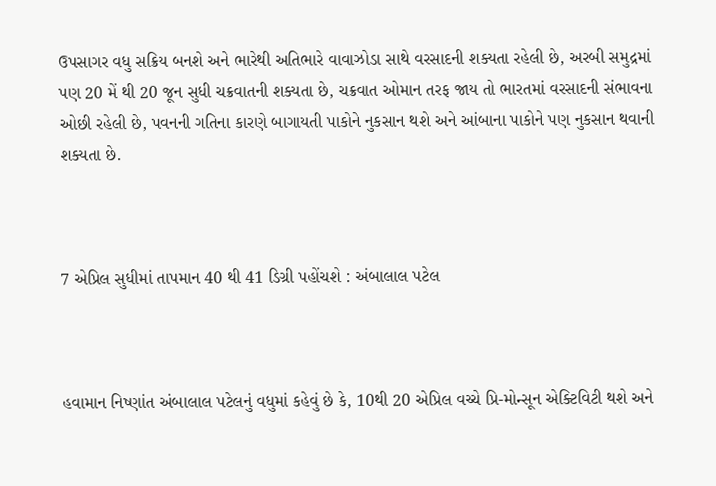ઉપસાગર વધુ સક્રિય બનશે અને ભારેથી અતિભારે વાવાઝોડા સાથે વરસાદની શક્યતા રહેલી છે, અરબી સમુદ્રમાં પણ 20 મેં થી 20 જૂન સુધી ચક્રવાતની શક્યતા છે, ચક્રવાત ઓમાન તરફ જાય તો ભારતમાં વરસાદની સંભાવના ઓછી રહેલી છે, પવનની ગતિના કારણે બાગાયતી પાકોને નુકસાન થશે અને આંબાના પાકોને પણ નુકસાન થવાની શક્યતા છે.



7 એપ્રિલ સુધીમાં તાપમાન 40 થી 41 ડિગ્રી પહોંચશે : અંબાલાલ પટેલ



હવામાન નિષ્ણાંત અંબાલાલ પટેલનું વધુમાં કહેવું છે કે, 10થી 20 એપ્રિલ વચ્ચે પ્રિ-મોન્સૂન એક્ટિવિટી થશે અને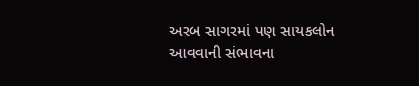અરબ સાગરમાં પણ સાયકલોન આવવાની સંભાવના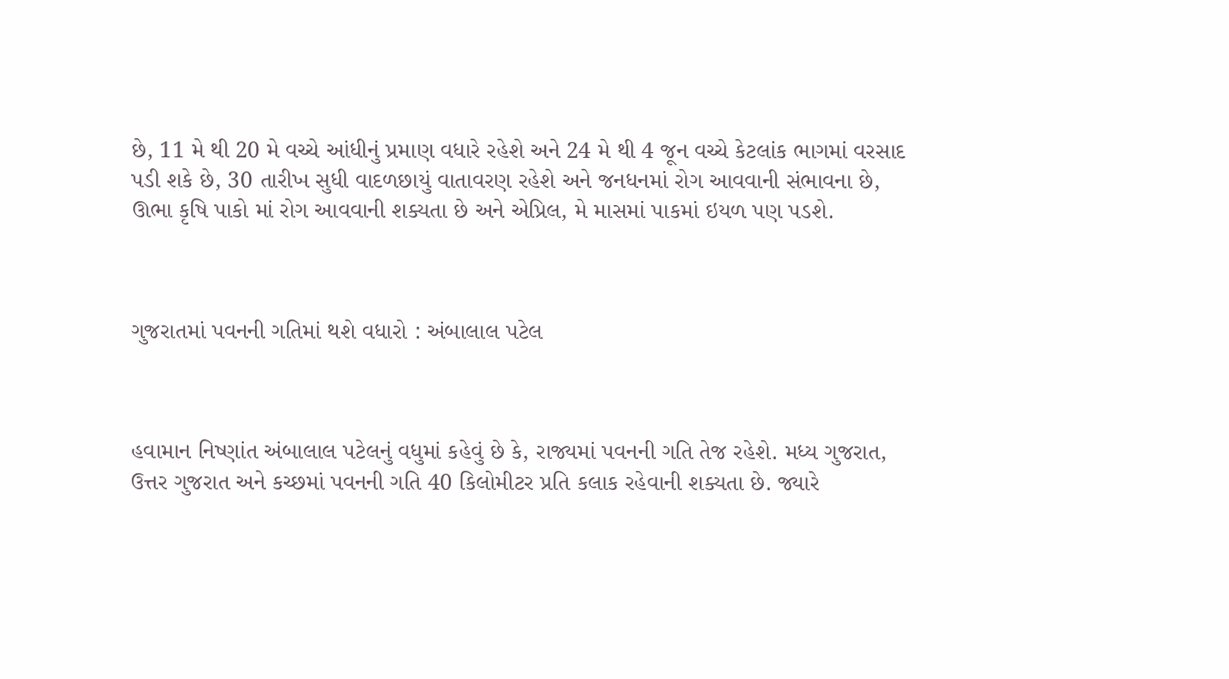છે, 11 મે થી 20 મે વચ્ચે આંધીનું પ્રમાણ વધારે રહેશે અને 24 મે થી 4 જૂન વચ્ચે કેટલાંક ભાગમાં વરસાદ પડી શકે છે, 30 તારીખ સુધી વાદળછાયું વાતાવરણ રહેશે અને જનધનમાં રોગ આવવાની સંભાવના છે, ઊભા કૃષિ પાકો માં રોગ આવવાની શક્યતા છે અને એપ્રિલ, મે માસમાં પાકમાં ઇયળ પણ પડશે.



ગુજરાતમાં પવનની ગતિમાં થશે વધારો : અંબાલાલ પટેલ



હવામાન નિષ્ણાંત અંબાલાલ પટેલનું વધુમાં કહેવું છે કે, રાજ્યમાં પવનની ગતિ તેજ રહેશે. મધ્ય ગુજરાત, ઉત્તર ગુજરાત અને કચ્છમાં પવનની ગતિ 40 કિલોમીટર પ્રતિ કલાક રહેવાની શક્યતા છે. જ્યારે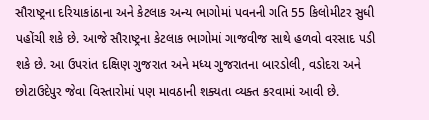સૌરાષ્ટ્રના દરિયાકાંઠાના અને કેટલાક અન્ય ભાગોમાં પવનની ગતિ 55 કિલોમીટર સુધી પહોંચી શકે છે. આજે સૌરાષ્ટ્રના કેટલાક ભાગોમાં ગાજવીજ સાથે હળવો વરસાદ પડી શકે છે. આ ઉપરાંત દક્ષિણ ગુજરાત અને મધ્ય ગુજરાતના બારડોલી, વડોદરા અને છોટાઉદેપુર જેવા વિસ્તારોમાં પણ માવઠાની શક્યતા વ્યક્ત કરવામાં આવી છે.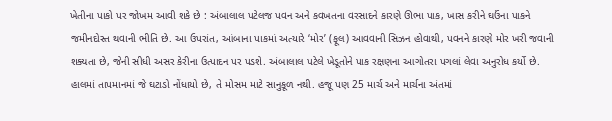ખેતીના પાકો પર જોખમ આવી શકે છે : અંબાલાલ પટેલજ પવન અને કવખતના વરસાદને કારણે ઊભા પાક, ખાસ કરીને ઘઉંના પાકને જમીનદોસ્ત થવાની ભીતિ છે. આ ઉપરાંત, આંબાના પાકમાં અત્યારે ‘મોર’ (ફૂલ) આવવાની સિઝન હોવાથી, પવનને કારણે મોર ખરી જવાની શક્યતા છે, જેની સીધી અસર કેરીના ઉત્પાદન પર પડશે. અંબાલાલ પટેલે ખેડૂતોને પાક રક્ષણના આગોતરા પગલાં લેવા અનુરોધ કર્યો છે. હાલમાં તાપમાનમાં જે ઘટાડો નોંધાયો છે, તે મોસમ માટે સાનુકૂળ નથી. હજૂ પણ 25 માર્ચ અને માર્ચના અંતમાં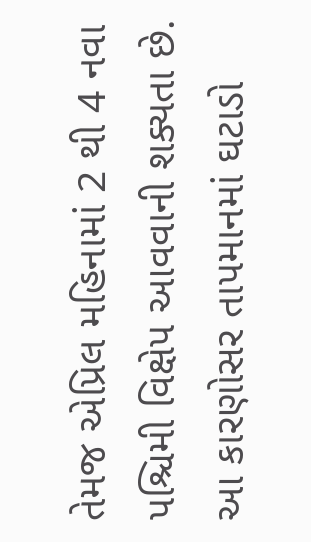તેમજ એપ્રિલ મહિનામાં 2 થી 4 નવા પશ્ચિમી વિક્ષેપ આવવાની શક્યતા છે. આ કારણોસર તાપમાનમાં ઘટાડો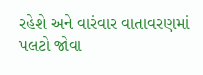રહેશે અને વારંવાર વાતાવરણમાં પલટો જોવા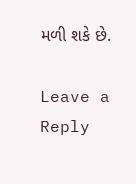મળી શકે છે.

Leave a Reply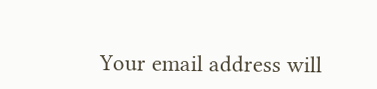Your email address will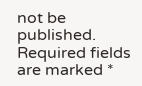not be published. Required fields are marked *